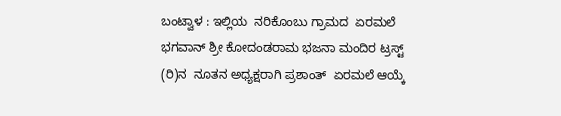ಬಂಟ್ವಾಳ : ಇಲ್ಲಿಯ  ನರಿಕೊಂಬು ಗ್ರಾಮದ  ಏರಮಲೆ ಭಗವಾನ್ ಶ್ರೀ ಕೋದಂಡರಾಮ ಭಜನಾ ಮಂದಿರ ಟ್ರಸ್ಟ್ (ರಿ)ನ  ನೂತನ ಅಧ್ಯಕ್ಷರಾಗಿ ಪ್ರಶಾಂತ್  ಏರಮಲೆ ಆಯ್ಕೆ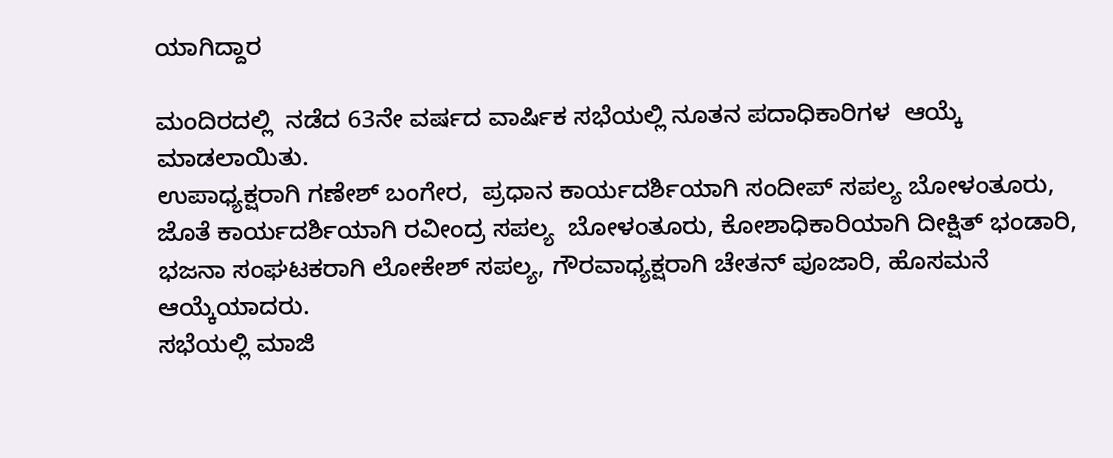ಯಾಗಿದ್ದಾರ

ಮಂದಿರದಲ್ಲಿ  ನಡೆದ 63ನೇ ವರ್ಷದ ವಾರ್ಷಿಕ ಸಭೆಯಲ್ಲಿ ನೂತನ ಪದಾಧಿಕಾರಿಗಳ  ಆಯ್ಕೆ ಮಾಡಲಾಯಿತು.
ಉಪಾಧ್ಯಕ್ಷರಾಗಿ ಗಣೇಶ್ ಬಂಗೇರ,  ಪ್ರಧಾನ ಕಾರ್ಯದರ್ಶಿಯಾಗಿ ಸಂದೀಪ್ ಸಪಲ್ಯ ಬೋಳಂತೂರು, ಜೊತೆ ಕಾರ್ಯದರ್ಶಿಯಾಗಿ ರವೀಂದ್ರ ಸಪಲ್ಯ  ಬೋಳಂತೂರು, ಕೋಶಾಧಿಕಾರಿಯಾಗಿ ದೀಕ್ಷಿತ್ ಭಂಡಾರಿ, ಭಜನಾ ಸಂಘಟಕರಾಗಿ ಲೋಕೇಶ್ ಸಪಲ್ಯ, ಗೌರವಾಧ್ಯಕ್ಷರಾಗಿ ಚೇತನ್ ಪೂಜಾರಿ, ಹೊಸಮನೆ ಆಯ್ಕೆಯಾದರು.
ಸಭೆಯಲ್ಲಿ ಮಾಜಿ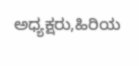ಅಧ್ಯಕ್ಷರು,ಹಿರಿಯ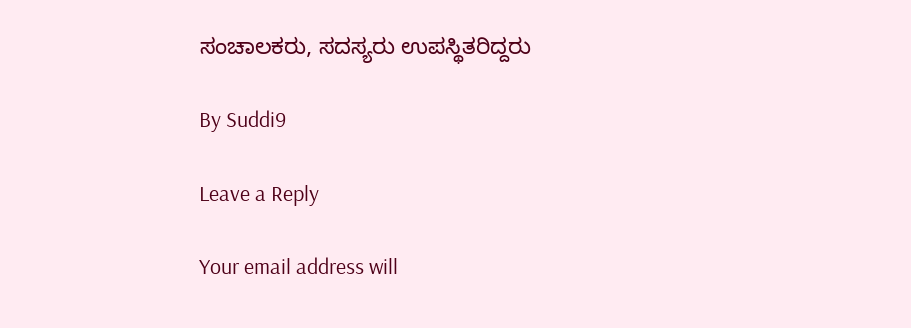ಸಂಚಾಲಕರು, ಸದಸ್ಯರು ಉಪಸ್ಥಿತರಿದ್ದರು

By Suddi9

Leave a Reply

Your email address will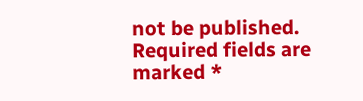not be published. Required fields are marked *